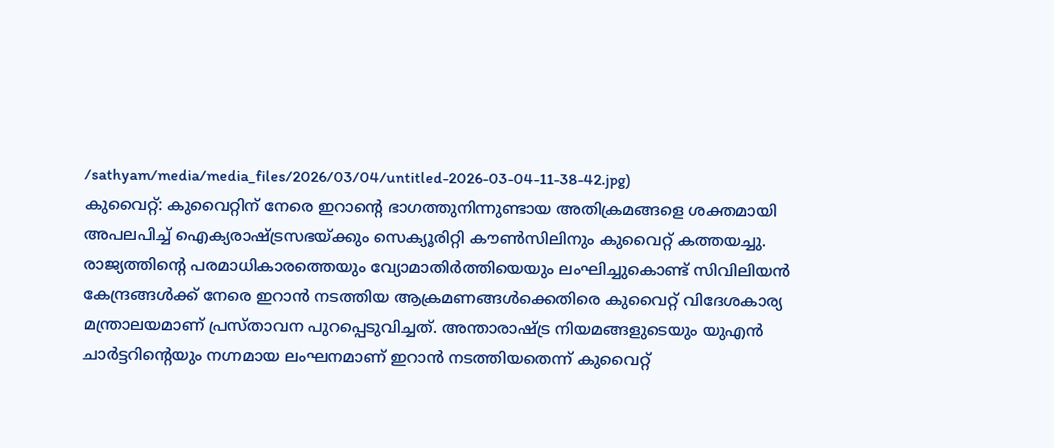/sathyam/media/media_files/2026/03/04/untitled-2026-03-04-11-38-42.jpg)
കുവൈറ്റ്: കുവൈറ്റിന് നേരെ ഇറാന്റെ ഭാഗത്തുനിന്നുണ്ടായ അതിക്രമങ്ങളെ ശക്തമായി അപലപിച്ച് ഐക്യരാഷ്ട്രസഭയ്ക്കും സെക്യൂരിറ്റി കൗൺസിലിനും കുവൈറ്റ് കത്തയച്ചു.
രാജ്യത്തിന്റെ പരമാധികാരത്തെയും വ്യോമാതിർത്തിയെയും ലംഘിച്ചുകൊണ്ട് സിവിലിയൻ കേന്ദ്രങ്ങൾക്ക് നേരെ ഇറാൻ നടത്തിയ ആക്രമണങ്ങൾക്കെതിരെ കുവൈറ്റ് വിദേശകാര്യ മന്ത്രാലയമാണ് പ്രസ്താവന പുറപ്പെടുവിച്ചത്. അന്താരാഷ്ട്ര നിയമങ്ങളുടെയും യുഎൻ ചാർട്ടറിന്റെയും നഗ്നമായ ലംഘനമാണ് ഇറാൻ നടത്തിയതെന്ന് കുവൈറ്റ്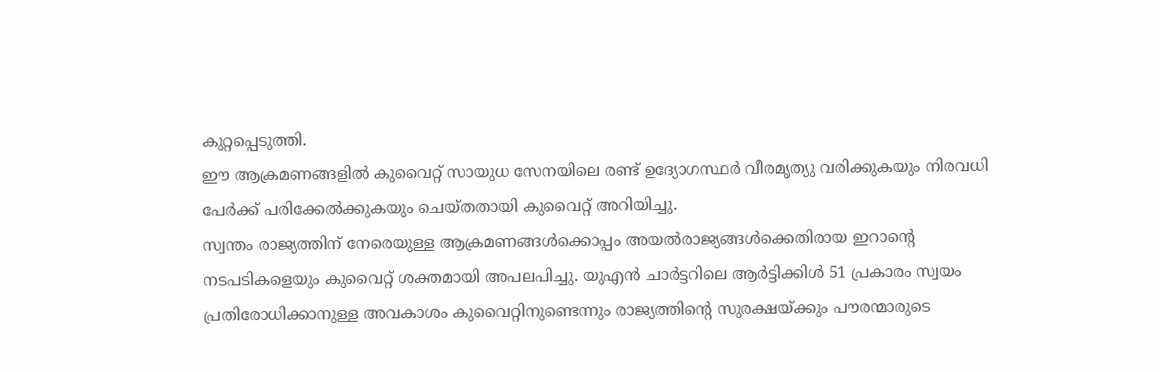കുറ്റപ്പെടുത്തി.
ഈ ആക്രമണങ്ങളിൽ കുവൈറ്റ് സായുധ സേനയിലെ രണ്ട് ഉദ്യോഗസ്ഥർ വീരമൃത്യു വരിക്കുകയും നിരവധി പേർക്ക് പരിക്കേൽക്കുകയും ചെയ്തതായി കുവൈറ്റ് അറിയിച്ചു.
സ്വന്തം രാജ്യത്തിന് നേരെയുള്ള ആക്രമണങ്ങൾക്കൊപ്പം അയൽരാജ്യങ്ങൾക്കെതിരായ ഇറാന്റെ നടപടികളെയും കുവൈറ്റ് ശക്തമായി അപലപിച്ചു. യുഎൻ ചാർട്ടറിലെ ആർട്ടിക്കിൾ 51 പ്രകാരം സ്വയം പ്രതിരോധിക്കാനുള്ള അവകാശം കുവൈറ്റിനുണ്ടെന്നും രാജ്യത്തിന്റെ സുരക്ഷയ്ക്കും പൗരന്മാരുടെ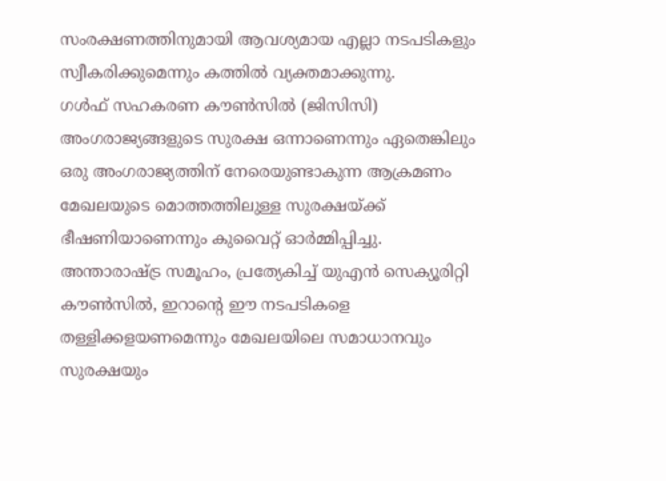സംരക്ഷണത്തിനുമായി ആവശ്യമായ എല്ലാ നടപടികളും സ്വീകരിക്കുമെന്നും കത്തിൽ വ്യക്തമാക്കുന്നു.
ഗൾഫ് സഹകരണ കൗൺസിൽ (ജിസിസി) അംഗരാജ്യങ്ങളുടെ സുരക്ഷ ഒന്നാണെന്നും ഏതെങ്കിലും ഒരു അംഗരാജ്യത്തിന് നേരെയുണ്ടാകുന്ന ആക്രമണം മേഖലയുടെ മൊത്തത്തിലുള്ള സുരക്ഷയ്ക്ക് ഭീഷണിയാണെന്നും കുവൈറ്റ് ഓർമ്മിപ്പിച്ചു.
അന്താരാഷ്ട്ര സമൂഹം, പ്രത്യേകിച്ച് യുഎൻ സെക്യൂരിറ്റി കൗൺസിൽ, ഇറാന്റെ ഈ നടപടികളെ തള്ളിക്കളയണമെന്നും മേഖലയിലെ സമാധാനവും സുരക്ഷയും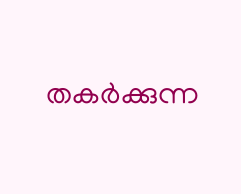തകർക്കുന്ന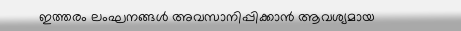ഇത്തരം ലംഘനങ്ങൾ അവസാനിപ്പിക്കാൻ ആവശ്യമായ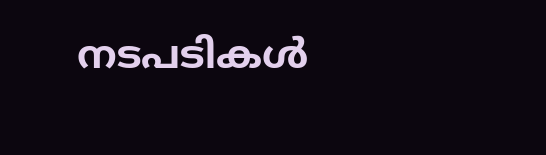നടപടികൾ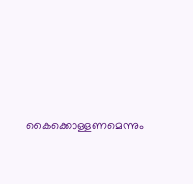കൈക്കൊള്ളണമെന്നും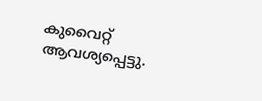കുവൈറ്റ് ആവശ്യപ്പെട്ടു.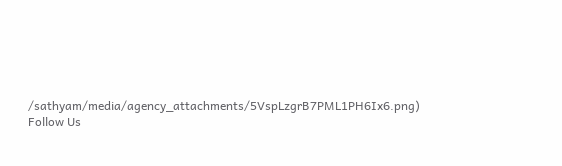/sathyam/media/agency_attachments/5VspLzgrB7PML1PH6Ix6.png)
Follow Us